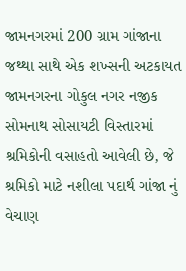જામનગરમાં 200 ગ્રામ ગાંજાના જથ્થા સાથે એક શખ્સની અટકાયત
જામનગરના ગોકુલ નગર નજીક સોમનાથ સોસાયટી વિસ્તારમાં શ્રમિકોની વસાહતો આવેલી છે, જે શ્રમિકો માટે નશીલા પદાર્થ ગાંજા નું વેચાણ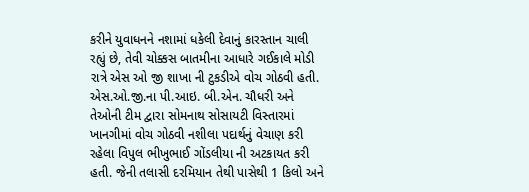કરીને યુવાધનને નશામાં ધકેલી દેવાનું કારસ્તાન ચાલી રહ્યું છે, તેવી ચોક્કસ બાતમીના આધારે ગઈકાલે મોડી રાત્રે એસ ઓ જી શાખા ની ટુકડીએ વોચ ગોઠવી હતી.
એસ.ઓ.જી.ના પી.આઇ. બી.એન. ચૌધરી અને તેઓની ટીમ દ્વારા સોમનાથ સોસાયટી વિસ્તારમાં ખાનગીમાં વોચ ગોઠવી નશીલા પદાર્થનું વેચાણ કરી રહેલા વિપુલ ભીખુભાઈ ગોંડલીયા ની અટકાયત કરી હતી. જેની તલાસી દરમિયાન તેથી પાસેથી 1 કિલો અને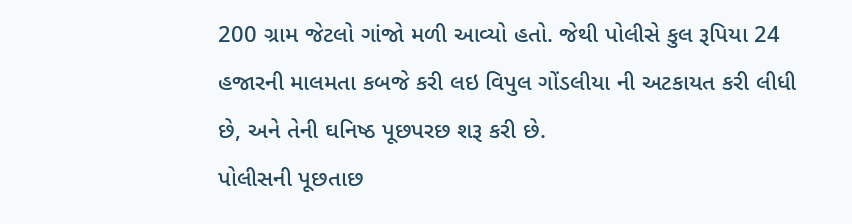200 ગ્રામ જેટલો ગાંજો મળી આવ્યો હતો. જેથી પોલીસે કુલ રૂપિયા 24 હજારની માલમતા કબજે કરી લઇ વિપુલ ગોંડલીયા ની અટકાયત કરી લીધી છે, અને તેની ઘનિષ્ઠ પૂછપરછ શરૂ કરી છે.
પોલીસની પૂછતાછ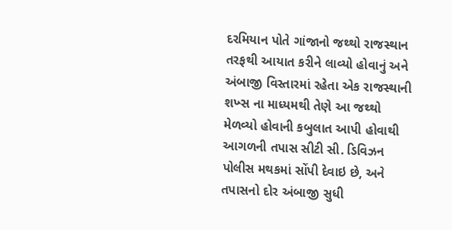દરમિયાન પોતે ગાંજાનો જથ્થો રાજસ્થાન તરફથી આયાત કરીને લાવ્યો હોવાનું અને અંબાજી વિસ્તારમાં રહેતા એક રાજસ્થાની શખ્સ ના માધ્યમથી તેણે આ જથ્થો મેળવ્યો હોવાની કબુલાત આપી હોવાથી આગળની તપાસ સીટી સી. ડિવિઝન પોલીસ મથકમાં સોંપી દેવાઇ છે, અને તપાસનો દોર અંબાજી સુધી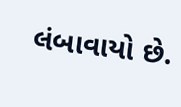લંબાવાયો છે.